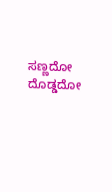ಸಣ್ಣದೋ ದೊಡ್ಡದೋ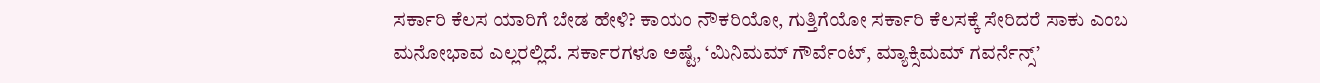ಸರ್ಕಾರಿ ಕೆಲಸ ಯಾರಿಗೆ ಬೇಡ ಹೇಳಿ? ಕಾಯಂ ನೌಕರಿಯೋ, ಗುತ್ತಿಗೆಯೋ ಸರ್ಕಾರಿ ಕೆಲಸಕ್ಕೆ ಸೇರಿದರೆ ಸಾಕು ಎಂಬ ಮನೋಭಾವ ಎಲ್ಲರಲ್ಲಿದೆ. ಸರ್ಕಾರಗಳೂ ಅಷ್ಟೆ, ‘ಮಿನಿಮಮ್ ಗೌರ್ವೆಂಟ್, ಮ್ಯಾಕ್ಸಿಮಮ್ ಗವರ್ನೆನ್ಸ್’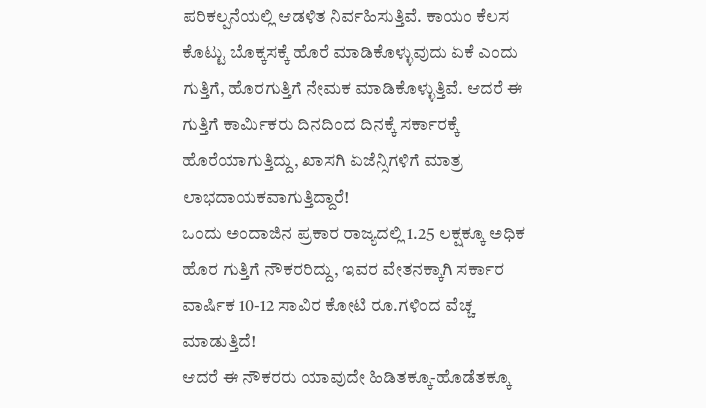ಪರಿಕಲ್ಪನೆಯಲ್ಲಿ ಆಡಳಿತ ನಿರ್ವಹಿಸುತ್ತಿವೆ. ಕಾಯಂ ಕೆಲಸ ಕೊಟ್ಟು ಬೊಕ್ಕಸಕ್ಕೆ ಹೊರೆ ಮಾಡಿಕೊಳ್ಳುವುದು ಏಕೆ ಎಂದು ಗುತ್ತಿಗೆ, ಹೊರಗುತ್ತಿಗೆ ನೇಮಕ ಮಾಡಿಕೊಳ್ಳುತ್ತಿವೆ. ಆದರೆ ಈ ಗುತ್ತಿಗೆ ಕಾರ್ವಿುಕರು ದಿನದಿಂದ ದಿನಕ್ಕೆ ಸರ್ಕಾರಕ್ಕೆ ಹೊರೆಯಾಗುತ್ತಿದ್ದು, ಖಾಸಗಿ ಏಜೆನ್ಸಿಗಳಿಗೆ ಮಾತ್ರ ಲಾಭದಾಯಕವಾಗುತ್ತಿದ್ದಾರೆ!
ಒಂದು ಅಂದಾಜಿನ ಪ್ರಕಾರ ರಾಜ್ಯದಲ್ಲಿ 1.25 ಲಕ್ಷಕ್ಕೂ ಅಧಿಕ ಹೊರ ಗುತ್ತಿಗೆ ನೌಕರರಿದ್ದು, ಇವರ ವೇತನಕ್ಕಾಗಿ ಸರ್ಕಾರ ವಾರ್ಷಿಕ 10-12 ಸಾವಿರ ಕೋಟಿ ರೂ.ಗಳಿಂದ ವೆಚ್ಚ ಮಾಡುತ್ತಿದೆ!
ಆದರೆ ಈ ನೌಕರರು ಯಾವುದೇ ಹಿಡಿತಕ್ಕೂ-ಹೊಡೆತಕ್ಕೂ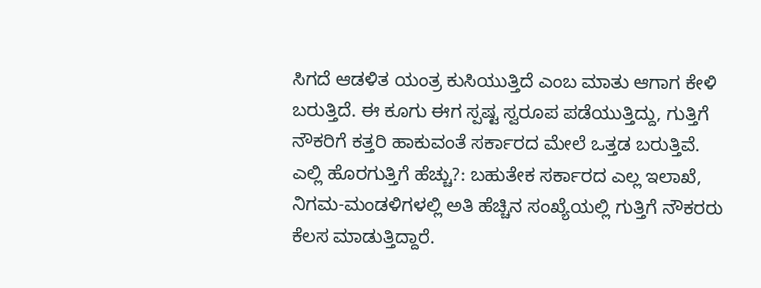ಸಿಗದೆ ಆಡಳಿತ ಯಂತ್ರ ಕುಸಿಯುತ್ತಿದೆ ಎಂಬ ಮಾತು ಆಗಾಗ ಕೇಳಿ ಬರುತ್ತಿದೆ. ಈ ಕೂಗು ಈಗ ಸ್ಪಷ್ಟ ಸ್ವರೂಪ ಪಡೆಯುತ್ತಿದ್ದು, ಗುತ್ತಿಗೆ ನೌಕರಿಗೆ ಕತ್ತರಿ ಹಾಕುವಂತೆ ಸರ್ಕಾರದ ಮೇಲೆ ಒತ್ತಡ ಬರುತ್ತಿವೆ.
ಎಲ್ಲಿ ಹೊರಗುತ್ತಿಗೆ ಹೆಚ್ಚು?: ಬಹುತೇಕ ಸರ್ಕಾರದ ಎಲ್ಲ ಇಲಾಖೆ, ನಿಗಮ-ಮಂಡಳಿಗಳಲ್ಲಿ ಅತಿ ಹೆಚ್ಚಿನ ಸಂಖ್ಯೆಯಲ್ಲಿ ಗುತ್ತಿಗೆ ನೌಕರರು ಕೆಲಸ ಮಾಡುತ್ತಿದ್ದಾರೆ.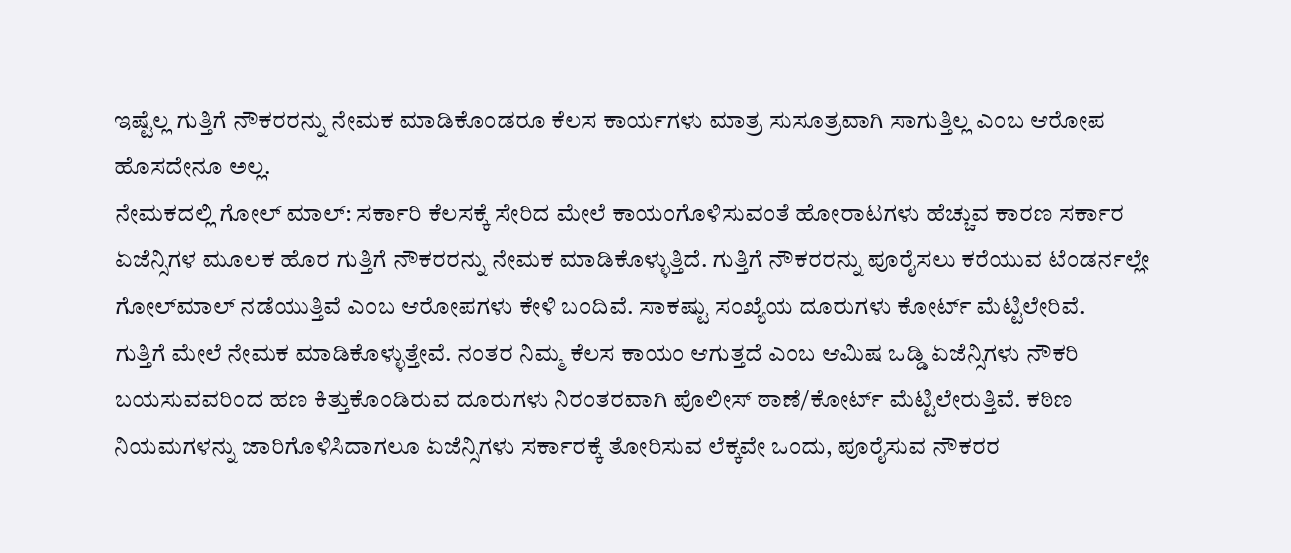ಇಷ್ಟೆಲ್ಲ ಗುತ್ತಿಗೆ ನೌಕರರನ್ನು ನೇಮಕ ಮಾಡಿಕೊಂಡರೂ ಕೆಲಸ ಕಾರ್ಯಗಳು ಮಾತ್ರ ಸುಸೂತ್ರವಾಗಿ ಸಾಗುತ್ತಿಲ್ಲ ಎಂಬ ಆರೋಪ ಹೊಸದೇನೂ ಅಲ್ಲ.
ನೇಮಕದಲ್ಲಿ ಗೋಲ್ ಮಾಲ್: ಸರ್ಕಾರಿ ಕೆಲಸಕ್ಕೆ ಸೇರಿದ ಮೇಲೆ ಕಾಯಂಗೊಳಿಸುವಂತೆ ಹೋರಾಟಗಳು ಹೆಚ್ಚುವ ಕಾರಣ ಸರ್ಕಾರ ಏಜೆನ್ಸಿಗಳ ಮೂಲಕ ಹೊರ ಗುತ್ತಿಗೆ ನೌಕರರನ್ನು ನೇಮಕ ಮಾಡಿಕೊಳ್ಳುತ್ತಿದೆ. ಗುತ್ತಿಗೆ ನೌಕರರನ್ನು ಪೂರೈಸಲು ಕರೆಯುವ ಟೆಂಡರ್ನಲ್ಲೇ ಗೋಲ್‍ಮಾಲ್ ನಡೆಯುತ್ತಿವೆ ಎಂಬ ಆರೋಪಗಳು ಕೇಳಿ ಬಂದಿವೆ. ಸಾಕಷ್ಟು ಸಂಖ್ಯೆಯ ದೂರುಗಳು ಕೋರ್ಟ್ ಮೆಟ್ಟಿಲೇರಿವೆ.
ಗುತ್ತಿಗೆ ಮೇಲೆ ನೇಮಕ ಮಾಡಿಕೊಳ್ಳುತ್ತೇವೆ. ನಂತರ ನಿಮ್ಮ ಕೆಲಸ ಕಾಯಂ ಆಗುತ್ತದೆ ಎಂಬ ಆಮಿಷ ಒಡ್ಡಿ ಏಜೆನ್ಸಿಗಳು ನೌಕರಿ ಬಯಸುವವರಿಂದ ಹಣ ಕಿತ್ತುಕೊಂಡಿರುವ ದೂರುಗಳು ನಿರಂತರವಾಗಿ ಪೊಲೀಸ್ ಠಾಣೆ/ಕೋರ್ಟ್ ಮೆಟ್ಟಿಲೇರುತ್ತಿವೆ. ಕಠಿಣ ನಿಯಮಗಳನ್ನು ಜಾರಿಗೊಳಿಸಿದಾಗಲೂ ಏಜೆನ್ಸಿಗಳು ಸರ್ಕಾರಕ್ಕೆ ತೋರಿಸುವ ಲೆಕ್ಕವೇ ಒಂದು, ಪೂರೈಸುವ ನೌಕರರ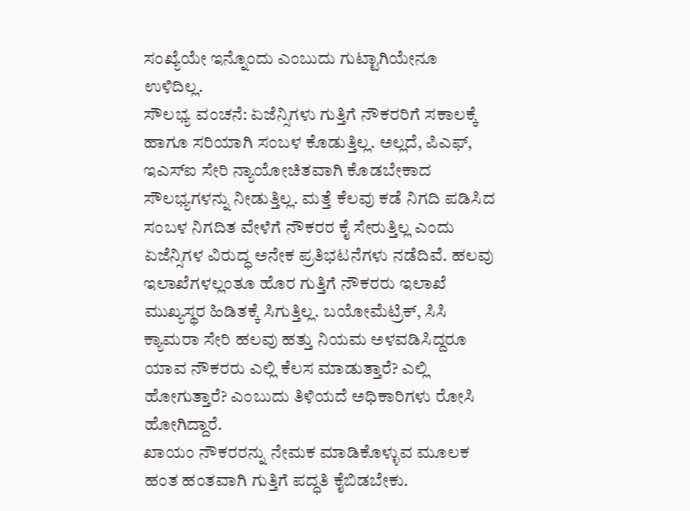ಸಂಖ್ಯೆಯೇ ಇನ್ನೊಂದು ಎಂಬುದು ಗುಟ್ಟಾಗಿಯೇನೂ ಉಳಿದಿಲ್ಲ.
ಸೌಲಭ್ಯ ವಂಚನೆ: ಏಜೆನ್ಸಿಗಳು ಗುತ್ತಿಗೆ ನೌಕರರಿಗೆ ಸಕಾಲಕ್ಕೆ ಹಾಗೂ ಸರಿಯಾಗಿ ಸಂಬಳ ಕೊಡುತ್ತಿಲ್ಲ. ಅಲ್ಲದೆ, ಪಿಎಫ್, ಇಎಸ್ಐ ಸೇರಿ ನ್ಯಾಯೋಚಿತವಾಗಿ ಕೊಡಬೇಕಾದ ಸೌಲಭ್ಯಗಳನ್ನು ನೀಡುತ್ತಿಲ್ಲ. ಮತ್ತೆ ಕೆಲವು ಕಡೆ ನಿಗದಿ ಪಡಿಸಿದ ಸಂಬಳ ನಿಗದಿತ ವೇಳೆಗೆ ನೌಕರರ ಕೈ ಸೇರುತ್ತಿಲ್ಲ ಎಂದು ಏಜೆನ್ಸಿಗಳ ವಿರುದ್ಧ ಅನೇಕ ಪ್ರತಿಭಟನೆಗಳು ನಡೆದಿವೆ. ಹಲವು ಇಲಾಖೆಗಳಲ್ಲಂತೂ ಹೊರ ಗುತ್ತಿಗೆ ನೌಕರರು ಇಲಾಖೆ ಮುಖ್ಯಸ್ಥರ ಹಿಡಿತಕ್ಕೆ ಸಿಗುತ್ತಿಲ್ಲ. ಬಯೋಮೆಟ್ರಿಕ್, ಸಿಸಿ ಕ್ಯಾಮರಾ ಸೇರಿ ಹಲವು ಹತ್ತು ನಿಯಮ ಅಳವಡಿಸಿದ್ದರೂ ಯಾವ ನೌಕರರು ಎಲ್ಲಿ ಕೆಲಸ ಮಾಡುತ್ತಾರೆ? ಎಲ್ಲಿ ಹೋಗುತ್ತಾರೆ? ಎಂಬುದು ತಿಳಿಯದೆ ಅಧಿಕಾರಿಗಳು ರೋಸಿ ಹೋಗಿದ್ದಾರೆ.
ಖಾಯಂ ನೌಕರರನ್ನು ನೇಮಕ ಮಾಡಿಕೊಳ್ಳುವ ಮೂಲಕ ಹಂತ ಹಂತವಾಗಿ ಗುತ್ತಿಗೆ ಪದ್ಧತಿ ಕೈಬಿಡಬೇಕು.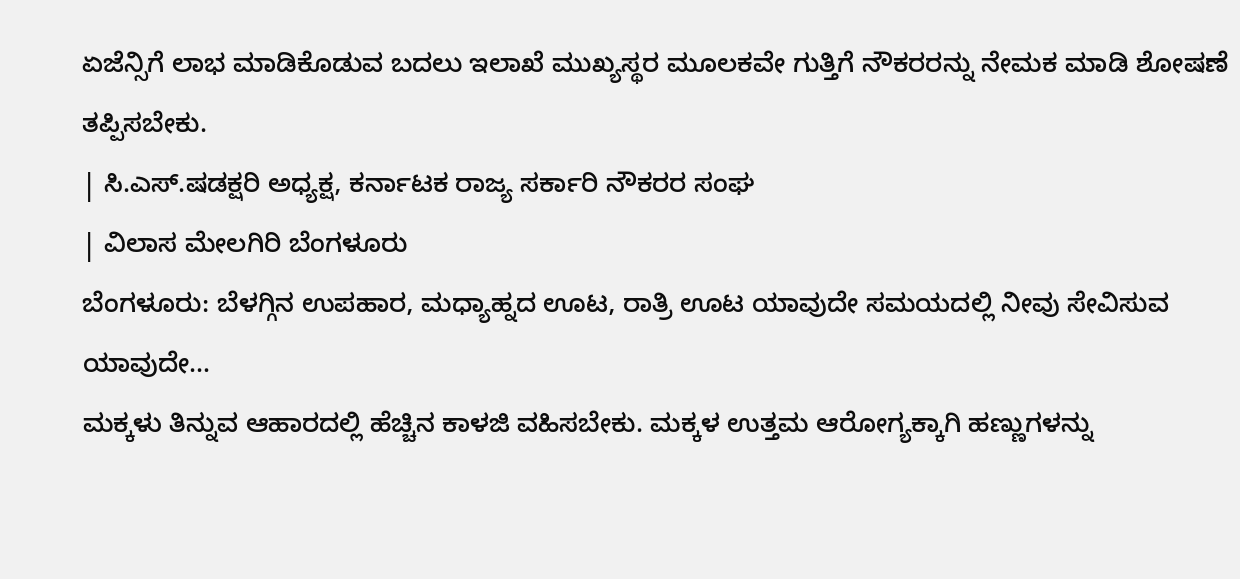ಏಜೆನ್ಸಿಗೆ ಲಾಭ ಮಾಡಿಕೊಡುವ ಬದಲು ಇಲಾಖೆ ಮುಖ್ಯಸ್ಥರ ಮೂಲಕವೇ ಗುತ್ತಿಗೆ ನೌಕರರನ್ನು ನೇಮಕ ಮಾಡಿ ಶೋಷಣೆ ತಪ್ಪಿಸಬೇಕು.
| ಸಿ.ಎಸ್.ಷಡಕ್ಷರಿ ಅಧ್ಯಕ್ಷ, ಕರ್ನಾಟಕ ರಾಜ್ಯ ಸರ್ಕಾರಿ ನೌಕರರ ಸಂಘ
| ವಿಲಾಸ ಮೇಲಗಿರಿ ಬೆಂಗಳೂರು
ಬೆಂಗಳೂರು: ಬೆಳಗ್ಗಿನ ಉಪಹಾರ, ಮಧ್ಯಾಹ್ನದ ಊಟ, ರಾತ್ರಿ ಊಟ ಯಾವುದೇ ಸಮಯದಲ್ಲಿ ನೀವು ಸೇವಿಸುವ ಯಾವುದೇ…
ಮಕ್ಕಳು ತಿನ್ನುವ ಆಹಾರದಲ್ಲಿ ಹೆಚ್ಚಿನ ಕಾಳಜಿ ವಹಿಸಬೇಕು. ಮಕ್ಕಳ ಉತ್ತಮ ಆರೋಗ್ಯಕ್ಕಾಗಿ ಹಣ್ಣುಗಳನ್ನು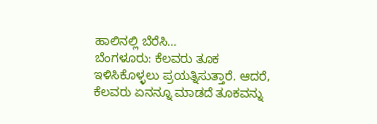ಹಾಲಿನಲ್ಲಿ ಬೆರೆಸಿ…
ಬೆಂಗಳೂರು: ಕೆಲವರು ತೂಕ ಇಳಿಸಿಕೊಳ್ಳಲು ಪ್ರಯತ್ನಿಸುತ್ತಾರೆ. ಆದರೆ, ಕೆಲವರು ಏನನ್ನೂ ಮಾಡದೆ ತೂಕವನ್ನು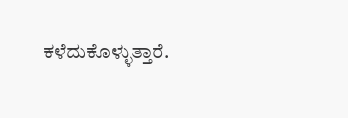ಕಳೆದುಕೊಳ್ಳುತ್ತಾರೆ.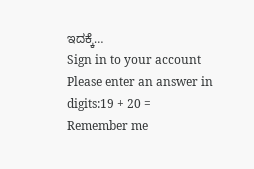ಇದಕ್ಕೆ…
Sign in to your account
Please enter an answer in digits:19 + 20 =
Remember me